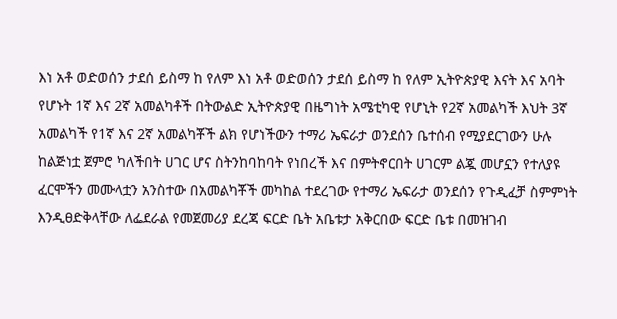እነ አቶ ወድወሰን ታደሰ ይስማ ከ የለም እነ አቶ ወድወሰን ታደሰ ይስማ ከ የለም ኢትዮጵያዊ እናት እና አባት የሆኑት 1ኛ እና 2ኛ አመልካቶች በትውልድ ኢትዮጵያዊ በዜግነት አሜቲካዊ የሆኒት የ2ኛ አመልካች እህት 3ኛ አመልካች የ1ኛ እና 2ኛ አመልካቾች ልክ የሆነችውን ተማሪ ኤፍራታ ወንደሰን ቤተሰብ የሚያደርገውን ሁሉ ከልጅነቷ ጀምሮ ካለችበት ሀገር ሆና ስትንከባከባት የነበረች እና በምትኖርበት ሀገርም ልጇ መሆኗን የተለያዩ ፈርሞችን መሙላቷን አንስተው በአመልካቾች መካከል ተደረገው የተማሪ ኤፍራታ ወንደሰን የጉዲፈቻ ስምምነት እንዲፀድቅላቸው ለፌደራል የመጀመሪያ ደረጃ ፍርድ ቤት አቤቱታ አቅርበው ፍርድ ቤቱ በመዝገብ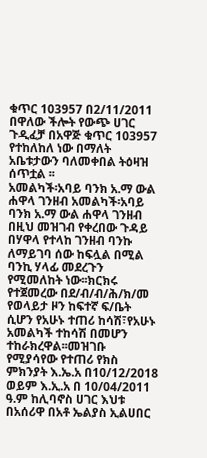ቁጥር 103957 በ2/11/2011 በዋለው ችሎት የውጭ ሀገር ጉዲፈቻ በአዋጅ ቁጥር 103957 የተከለከለ ነው በማለት አቤቱታውን ባለመቀበል ትዕዛዝ ሰጥቷል ፡፡
አመልካች፡አባይ ባንክ አ.ማ ውል ሐዋላ ገንዘብ አመልካች፡አባይ ባንክ አ.ማ ውል ሐዋላ ገንዘብ በዚህ መዝገብ የቀረበው ጉዳይ በሃዋላ የተላከ ገንዘብ ባንኩ ለማይገባ ሰው ከፍሏል በሚል ባንኪ ሃላፊ መደረጉን የሚመለከት ነው፡፡ክርክሩ የተጀመረው በደ/ብ/ብ/ሕ/ክ/መ የወላይታ ዞን ከፍተኛ ፍ/ቤት ሲሆን የአሁኑ ተጠሪ ከሳሽ፣የአሁኑ አመልካች ተከሳሽ በመሆን ተከራክረዋል፡፡መዝገቡ የሚያሳየው የተጠሪ የክስ ምክንያት እ.ኤ.አ በ10/12/2018 ወይም እ.ኢ.አ በ 10/04/2011 ዓ.ም ከሊባኖስ ሀገር እህቱ በአሰሪዋ በአቶ ኤልያስ ኢልሀበር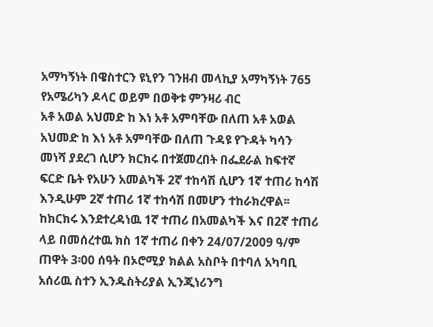አማካኝነት በዌስተርን ዩኒየን ገንዘብ መላኪያ አማካኝነት 765 የአሜሪካን ዶላር ወይም በወቅቱ ምንዛሪ ብር
አቶ አወል አህመድ ከ እነ አቶ አምባቸው በለጠ አቶ አወል አህመድ ከ እነ አቶ አምባቸው በለጠ ጉዳዩ የጉዳት ካሳን መነሻ ያደረገ ሲሆን ክርክሩ በተጀመረበት በፌደራል ከፍተኛ ፍርድ ቤት የአሁን አመልካች 2ኛ ተከሳሽ ሲሆን 1ኛ ተጠሪ ከሳሽ እንዲሁም 2ኛ ተጠሪ 1ኛ ተከሳሽ በመሆን ተከራክረዋል፡፡ ከክርክሩ እንደተረዳነዉ 1ኛ ተጠሪ በአመልካች እና በ2ኛ ተጠሪ ላይ በመሰረተዉ ክስ 1ኛ ተጠሪ በቀን 24/07/2009 ዓ/ም ጠዋት 3፡00 ሰዓት በኦሮሚያ ክልል አስቦት በተባለ አካባቢ አሰሪዉ ስተን ኢንዱስትሪያል ኢንጂነሪንግ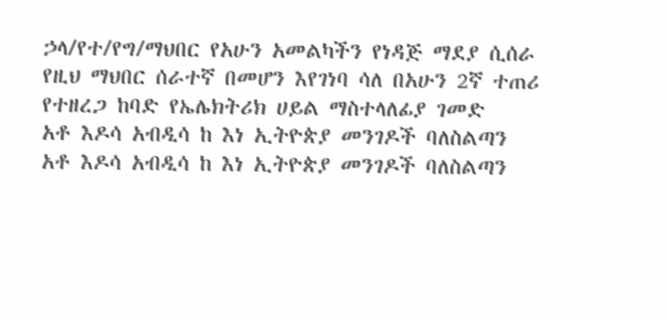ኃላ/የተ/የግ/ማህበር የአሁን አመልካችን የነዳጅ ማደያ ሲሰራ የዚህ ማህበር ሰራተኛ በመሆን እየገነባ ሳለ በአሁን 2ኛ ተጠሪ የተዘረጋ ከባድ የኤሌክትሪክ ሀይል ማስተላለፊያ ገመድ
አቶ እዶሳ አብዲሳ ከ እነ ኢትዮጵያ መንገዶች ባለስልጣን አቶ እዶሳ አብዲሳ ከ እነ ኢትዮጵያ መንገዶች ባለስልጣን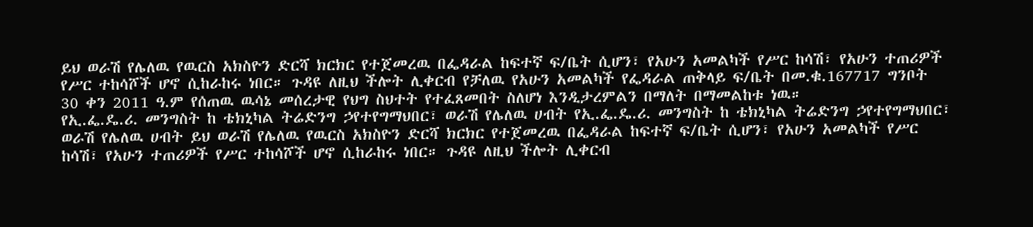ይህ ወራሽ የሌለዉ የዉርስ አክስዮን ድርሻ ክርክር የተጀመረዉ በፌዳራል ከፍተኛ ፍ/ቤት ሲሆን፣ የአሁን አመልካች የሥር ከሳሽ፣ የአሁን ተጠሪዎች የሥር ተከሳሾች ሆኖ ሲከራከሩ ነበር። ጉዳዩ ለዚህ ችሎት ሊቀርብ የቻለዉ የአሁን አመልካች የፌዳራል ጠቅላይ ፍ/ቤት በመ.ቁ.167717 ግንቦት 30 ቀን 2011 ዓ.ም የሰጠዉ ዉሳኔ መሰረታዊ የህግ ስህተት የተፈጸመበት ስለሆነ እንዲታረምልን በማለት በማመልከቱ ነዉ።
የኢ.ፌ.ዴ.ሪ. መንግስት ከ ቴክኒካል ትሬድንግ ኃየተየግማህበር፣ ወራሽ የሌለዉ ሀብት የኢ.ፌ.ዴ.ሪ. መንግስት ከ ቴክኒካል ትሬድንግ ኃየተየግማህበር፣ ወራሽ የሌለዉ ሀብት ይህ ወራሽ የሌለዉ የዉርስ አክስዮን ድርሻ ክርክር የተጀመረዉ በፌዳራል ከፍተኛ ፍ/ቤት ሲሆን፣ የአሁን አመልካች የሥር ከሳሽ፣ የአሁን ተጠሪዎች የሥር ተከሳሾች ሆኖ ሲከራከሩ ነበር። ጉዳዩ ለዚህ ችሎት ሊቀርብ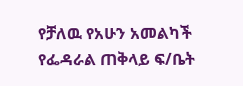የቻለዉ የአሁን አመልካች የፌዳራል ጠቅላይ ፍ/ቤት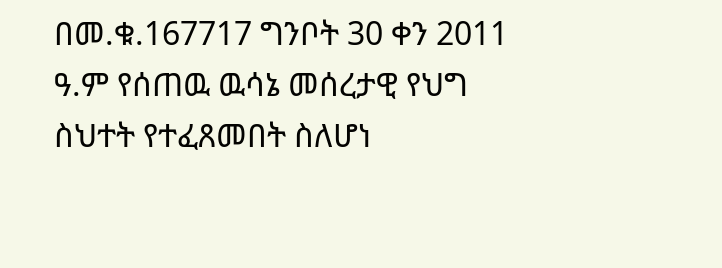በመ.ቁ.167717 ግንቦት 30 ቀን 2011 ዓ.ም የሰጠዉ ዉሳኔ መሰረታዊ የህግ ስህተት የተፈጸመበት ስለሆነ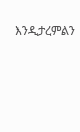እንዲታረምልን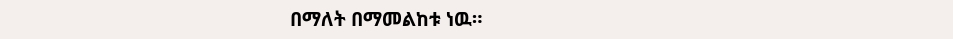በማለት በማመልከቱ ነዉ።